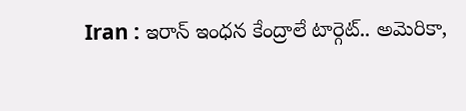Iran : ఇరాన్ ఇంధన కేంద్రాలే టార్గెట్.. అమెరికా,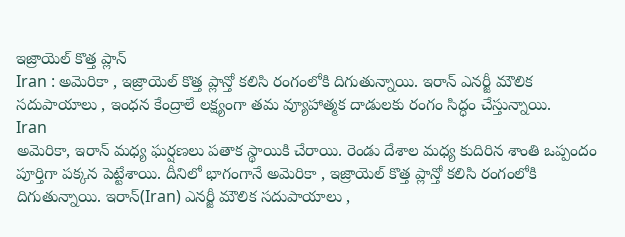ఇజ్రాయెల్ కొత్త ప్లాన్
Iran : అమెరికా , ఇజ్రాయెల్ కొత్త ప్లాన్తో కలిసి రంగంలోకి దిగుతున్నాయి. ఇరాన్ ఎనర్జీ మౌలిక సదుపాయాలు , ఇంధన కేంద్రాలే లక్ష్యంగా తమ వ్యూహాత్మక దాడులకు రంగం సిద్ధం చేస్తున్నాయి.
Iran
అమెరికా, ఇరాన్ మధ్య ఘర్షణలు పతాక స్థాయికి చేరాయి. రెండు దేశాల మధ్య కుదిరిన శాంతి ఒప్పందం పూర్తిగా పక్కన పెట్టేశాయి. దీనిలో భాగంగానే అమెరికా , ఇజ్రాయెల్ కొత్త ప్లాన్తో కలిసి రంగంలోకి దిగుతున్నాయి. ఇరాన్(Iran) ఎనర్జీ మౌలిక సదుపాయాలు ,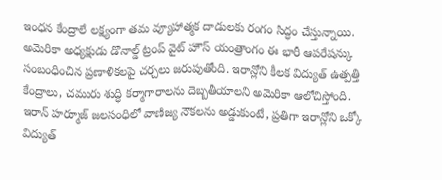ఇంధన కేంద్రాలే లక్ష్యంగా తమ వ్యూహాత్మక దాడులకు రంగం సిద్ధం చేస్తున్నాయి.
అమెరికా అధ్యక్షుడు డొనాల్డ్ ట్రంప్ వైట్ హౌస్ యంత్రాంగం ఈ భారీ ఆపరేషన్కు సంబంధించిన ప్రణాళికలపై చర్చలు జరుపుతోంది. ఇరాన్లోని కీలక విద్యుత్ ఉత్పత్తి కేంద్రాలు, చమురు శుద్ధి కర్మాగారాలను దెబ్బతీయాలని అమెరికా ఆలోచిస్తోంది. ఇరాన్ హర్మూజ్ జలసంధిలో వాణిజ్య నౌకలను అడ్డుకుంటే, ప్రతిగా ఇరాన్లోని ఒక్కో విద్యుత్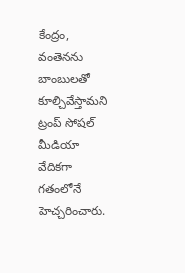కేంద్రం, వంతెనను బాంబులతో కూల్చివేస్తామని ట్రంప్ సోషల్ మీడియా వేదికగా గతంలోనే హెచ్చరించారు.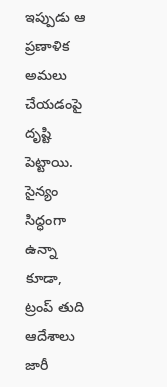ఇప్పుడు ఆ ప్రణాళిక అమలు చేయడంపై దృష్టి పెట్టాయి. సైన్యం సిద్ధంగా ఉన్నా కూడా, ట్రంప్ తుది ఆదేశాలు జారీ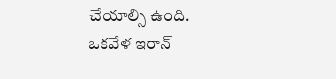చేయాల్సి ఉంది.
ఒకవేళ ఇరాన్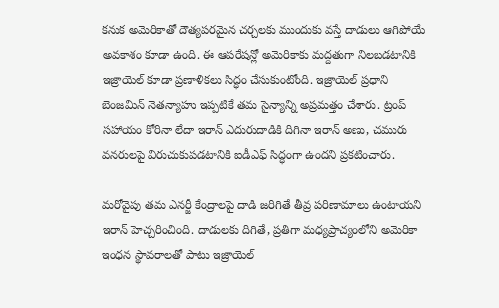కనుక అమెరికాతో దౌత్యపరమైన చర్చలకు ముందుకు వస్తే దాడులు ఆగిపోయే అవకాశం కూడా ఉంది. ఈ ఆపరేషన్లో అమెరికాకు మద్దతుగా నిలబడటానికి ఇజ్రాయెల్ కూడా ప్రణాళికలు సిద్ధం చేసుకుంటోంది. ఇజ్రాయెల్ ప్రధాని బెంజమిన్ నెతన్యాహు ఇప్పటికే తమ సైన్యాన్ని అప్రమత్తం చేశారు. ట్రంప్ సహాయం కోరినా లేదా ఇరాన్ ఎదురుదాడికి దిగినా ఇరాన్ అణు, చమురు వనరులపై విరుచుకుపడటానికి ఐడీఎఫ్ సిద్ధంగా ఉందని ప్రకటించారు.

మరోవైపు తమ ఎనర్జీ కేంద్రాలపై దాడి జరిగితే తీవ్ర పరిణామాలు ఉంటాయని ఇరాన్ హెచ్చరించింది. దాడులకు దిగితే, ప్రతిగా మధ్యప్రాచ్యంలోని అమెరికా ఇంధన స్థావరాలతో పాటు ఇజ్రాయెల్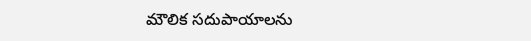మౌలిక సదుపాయాలను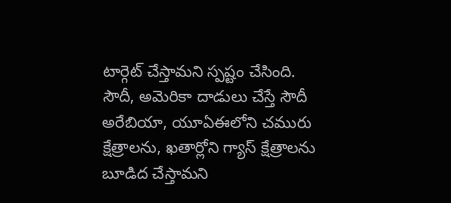టార్గెట్ చేస్తామని స్పష్టం చేసింది. సౌదీ, అమెరికా దాడులు చేస్తే సౌదీ అరేబియా, యూఏఈలోని చమురు క్షేత్రాలను, ఖతార్లోని గ్యాస్ క్షేత్రాలను బూడిద చేస్తామని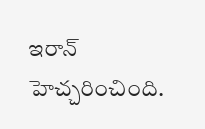ఇరాన్ హెచ్చరించింది.